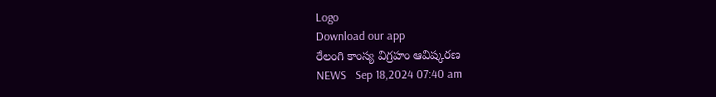Logo
Download our app
రేలంగి కాంస్య విగ్రహం ఆవిష్కరణ
NEWS   Sep 18,2024 07:40 am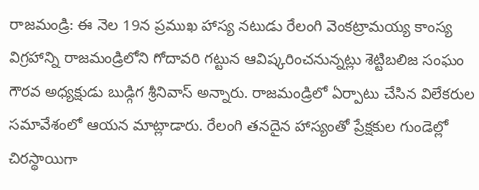రాజమండ్రి: ఈ నెల 19న ప్రముఖ హాస్య నటుడు రేలంగి వెంకట్రామయ్య కాంస్య విగ్రహాన్ని రాజమండ్రిలోని గోదావరి గట్టున ఆవిష్కరించనున్నట్లు శెట్టిబలిజ సంఘం గౌరవ అధ్యక్షుడు బుడ్గిగ శ్రీనివాస్‌ అన్నారు. రాజమండ్రిలో ఏర్పాటు చేసిన విలేకరుల సమావేశంలో ఆయన మాట్లాడారు. రేలంగి తనదైన హాస్యంతో ప్రేక్షకుల గుండెల్లో చిరస్థాయిగా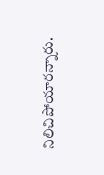నిలిచిపోయారన్నారు.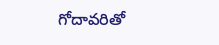గోదావరితో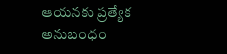ఆయనకు ప్రత్యేక అనుబంధం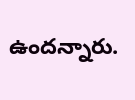ఉందన్నారు.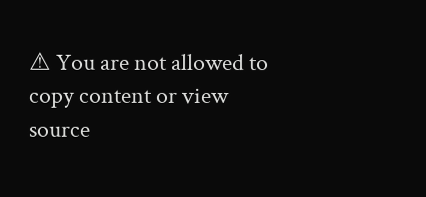⚠ You are not allowed to copy content or view source